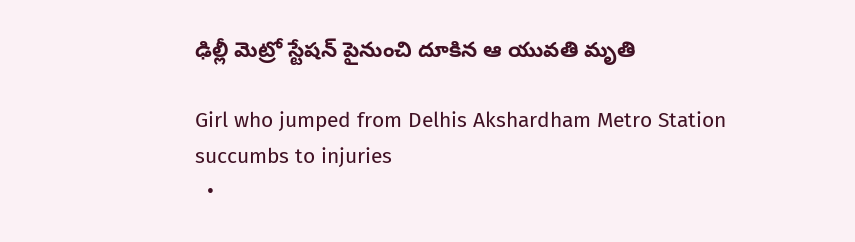ఢిల్లీ మెట్రో స్టేషన్ పైనుంచి దూకిన ఆ యువతి మృతి

Girl who jumped from Delhis Akshardham Metro Station succumbs to injuries
  •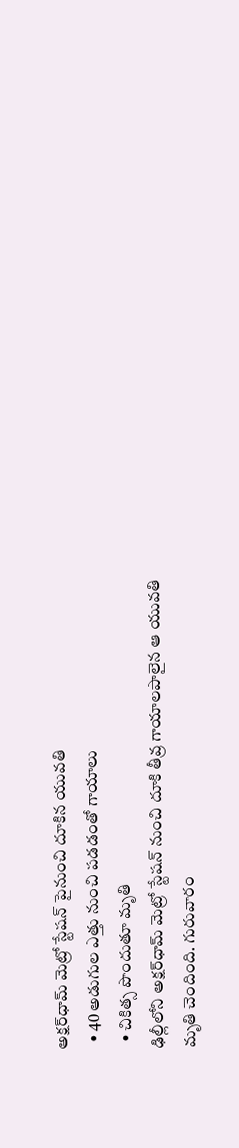అక్షర్‌ధామ్ మెట్రో స్టేషన్ పైనుంచి దూకిన యువతి
  • 40 అడుగుల ఎత్తు నుంచి పడడంతో గాయాలు
  • చికిత్స పొందుతూ మృతి
ఢిల్లీలోని అక్షర్‌ధామ్ మెట్రో స్టేషన్ నుంచి దూకి తీవ్ర గాయాలపాలైన ఆ యువతి మృతి చెందింది. గురువారం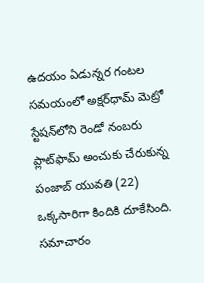ఉదయం ఏడున్నర గంటల సమయంలో అక్షర్‌ధామ్ మెట్రో స్టేషన్‌లోని రెండో నంబరు ప్లాట్‌ఫామ్ అంచుకు చేరుకున్న పంజాబ్‌ యువతి (22) ఒక్కసారిగా కిందికి దూకేసింది. సమాచారం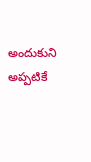అందుకుని అప్పటికే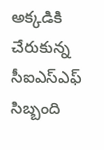అక్కడికి చేరుకున్న సీఐఎస్ఎఫ్ సిబ్బంది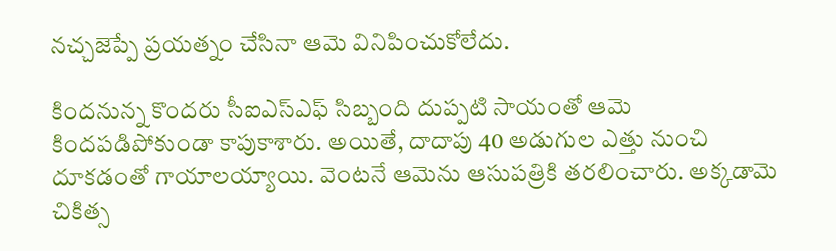నచ్చజెప్పే ప్రయత్నం చేసినా ఆమె వినిపించుకోలేదు.

కిందనున్న కొందరు సీఐఎస్ఎఫ్ సిబ్బంది దుప్పటి సాయంతో ఆమె కిందపడిపోకుండా కాపుకాశారు. అయితే, దాదాపు 40 అడుగుల ఎత్తు నుంచి దూకడంతో గాయాలయ్యాయి. వెంటనే ఆమెను ఆసుపత్రికి తరలించారు. అక్కడామె చికిత్స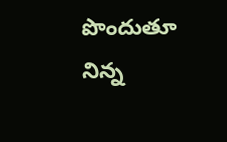పొందుతూ నిన్న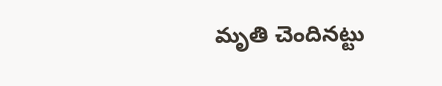మృతి చెందినట్టు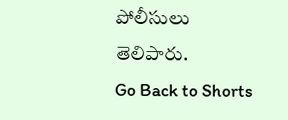పోలీసులు తెలిపారు.
Go Back to Shorts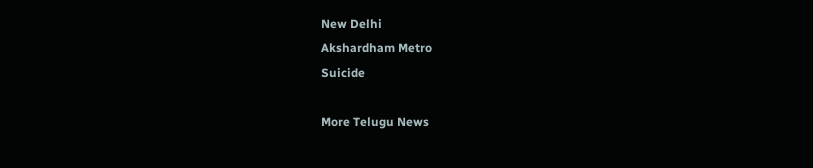New Delhi
Akshardham Metro
Suicide

More Telugu News